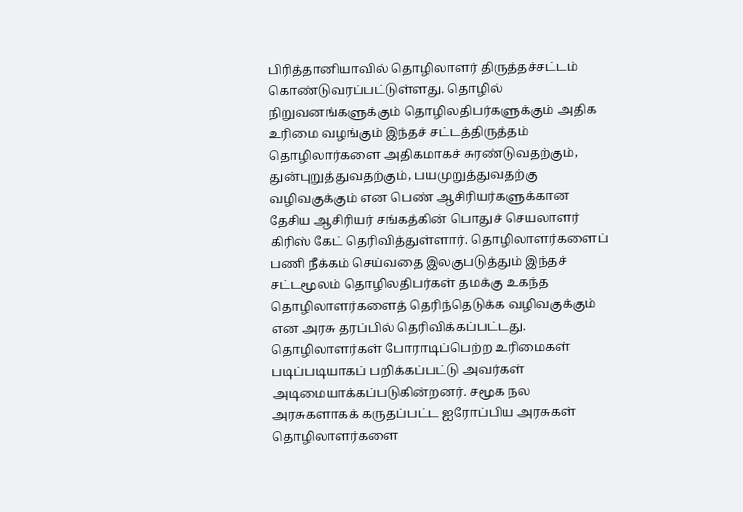பிரித்தானியாவில் தொழிலாளர் திருத்தச்சட்டம் கொண்டுவரப்பட்டுள்ளது. தொழில் நிறுவனங்களுக்கும் தொழிலதிபர்களுக்கும் அதிக உரிமை வழங்கும் இந்தச் சட்டத்திருத்தம் தொழிலார்களை அதிகமாகச் சுரண்டுவதற்கும், துன்புறுத்துவதற்கும், பயமுறுத்துவதற்கு வழிவகுக்கும் என பெண் ஆசிரியர்களுக்கான தேசிய ஆசிரியர் சங்கத்கின் பொதுச் செயலாளர் கிரிஸ் கேட் தெரிவித்துள்ளார். தொழிலாளர்களைப் பணி நீக்கம் செய்வதை இலகுபடுத்தும் இந்தச் சட்டமூலம் தொழிலதிபர்கள் தமக்கு உகந்த தொழிலாளர்களைத் தெரிந்தெடுக்க வழிவகுக்கும் என அரசு தரப்பில் தெரிவிக்கப்பட்டது.
தொழிலாளர்கள் போராடிப்பெற்ற உரிமைகள் படிப்படியாகப் பறிக்கப்பட்டு அவர்கள் அடிமையாக்கப்படுகின்றனர். சமூக நல அரசுகளாகக் கருதப்பட்ட ஐரோப்பிய அரசுகள் தொழிலாளர்களை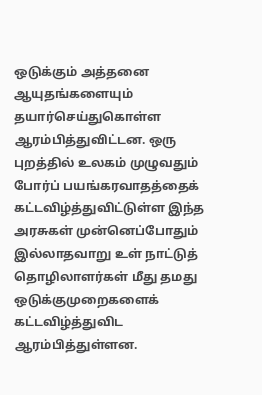ஒடுக்கும் அத்தனை ஆயுதங்களையும் தயார்செய்துகொள்ள ஆரம்பித்துவிட்டன. ஒரு புறத்தில் உலகம் முழுவதும் போர்ப் பயங்கரவாதத்தைக் கட்டவிழ்த்துவிட்டுள்ள இந்த அரசுகள் முன்னெப்போதும் இல்லாதவாறு உள் நாட்டுத் தொழிலாளர்கள் மீது தமது ஒடுக்குமுறைகளைக் கட்டவிழ்த்துவிட ஆரம்பித்துள்ளன.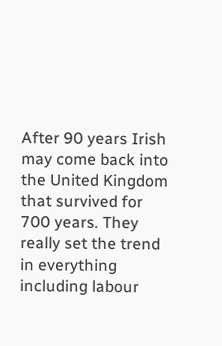After 90 years Irish may come back into the United Kingdom that survived for 700 years. They really set the trend in everything including labour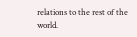relations to the rest of the world.